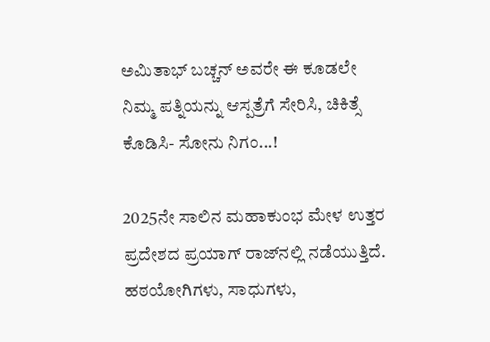ಅಮಿತಾಭ್ ಬಚ್ಚನ್ ಅವರೇ ಈ ಕೂಡಲೇ ನಿಮ್ಮ ಪತ್ನಿಯನ್ನು ಆಸ್ಪತ್ರೆಗೆ ಸೇರಿಸಿ, ಚಿಕಿತ್ಸೆ ಕೊಡಿಸಿ- ಸೋನು ನಿಗಂ...!

2025ನೇ ಸಾಲಿನ ಮಹಾಕುಂಭ ಮೇಳ ಉತ್ತರ ಪ್ರದೇಶದ ಪ್ರಯಾಗ್ ರಾಜ್‌ನಲ್ಲಿ ನಡೆಯುತ್ತಿದೆ. ಹಠಯೋಗಿಗಳು, ಸಾಧುಗಳು,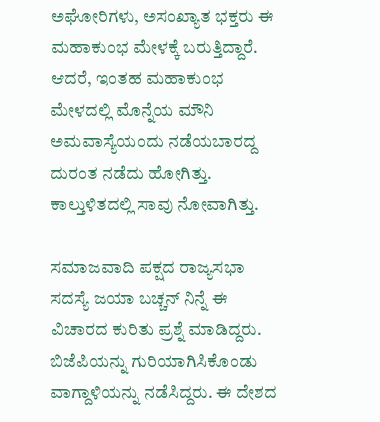ಅಘೋರಿಗಳು, ಅಸಂಖ್ಯಾತ ಭಕ್ತರು ಈ ಮಹಾಕುಂಭ ಮೇಳಕ್ಕೆ ಬರುತ್ತಿದ್ದಾರೆ. ಆದರೆ, ಇಂತಹ ಮಹಾಕುಂಭ ಮೇಳದಲ್ಲಿ ಮೊನ್ನೆಯ ಮೌನಿ ಅಮವಾಸ್ಯೆಯಂದು ನಡೆಯಬಾರದ್ದ ದುರಂತ ನಡೆದು ಹೋಗಿತ್ತು. ಕಾಲ್ತುಳಿತದಲ್ಲಿ ಸಾವು ನೋವಾಗಿತ್ತು.

ಸಮಾಜವಾದಿ ಪಕ್ಷದ ರಾಜ್ಯಸಭಾ ಸದಸ್ಯೆ ಜಯಾ ಬಚ್ಚನ್ ನಿನ್ನೆ ಈ ವಿಚಾರದ ಕುರಿತು ಪ್ರಶ್ನೆ ಮಾಡಿದ್ದರು. ಬಿಜೆಪಿಯನ್ನು ಗುರಿಯಾಗಿಸಿಕೊಂಡು ವಾಗ್ದಾಳಿಯನ್ನು ನಡೆಸಿದ್ದರು. ಈ ದೇಶದ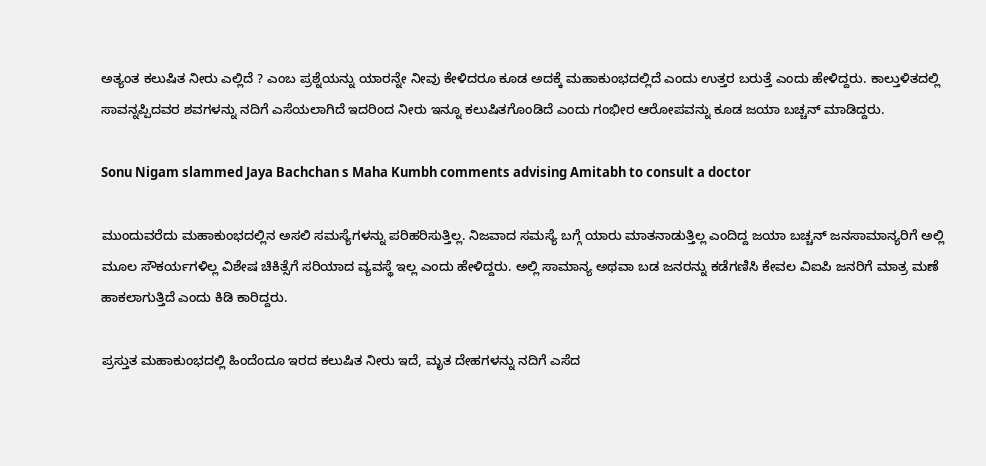ಅತ್ಯಂತ ಕಲುಷಿತ ನೀರು ಎಲ್ಲಿದೆ ? ಎಂಬ ಪ್ರಶ್ನೆಯನ್ನು ಯಾರನ್ನೇ ನೀವು ಕೇಳಿದರೂ ಕೂಡ ಅದಕ್ಕೆ ಮಹಾಕುಂಭದಲ್ಲಿದೆ ಎಂದು ಉತ್ತರ ಬರುತ್ತೆ ಎಂದು ಹೇಳಿದ್ದರು. ಕಾಲ್ತುಳಿತದಲ್ಲಿ ಸಾವನ್ನಪ್ಪಿದವರ ಶವಗಳನ್ನು ನದಿಗೆ ಎಸೆಯಲಾಗಿದೆ ಇದರಿಂದ ನೀರು ಇನ್ನೂ ಕಲುಷಿತಗೊಂಡಿದೆ ಎಂದು ಗಂಭೀರ ಆರೋಪವನ್ನು ಕೂಡ ಜಯಾ ಬಚ್ಚನ್ ಮಾಡಿದ್ದರು.

Sonu Nigam slammed Jaya Bachchan s Maha Kumbh comments advising Amitabh to consult a doctor

ಮುಂದುವರೆದು ಮಹಾಕುಂಭದಲ್ಲಿನ ಅಸಲಿ ಸಮಸ್ಯೆಗಳನ್ನು ಪರಿಹರಿಸುತ್ತಿಲ್ಲ. ನಿಜವಾದ ಸಮಸ್ಯೆ ಬಗ್ಗೆ ಯಾರು ಮಾತನಾಡುತ್ತಿಲ್ಲ ಎಂದಿದ್ದ ಜಯಾ ಬಚ್ಚನ್ ಜನಸಾಮಾನ್ಯರಿಗೆ ಅಲ್ಲಿ ಮೂಲ ಸೌಕರ್ಯಗಳಿಲ್ಲ ವಿಶೇಷ ಚಿಕಿತ್ಸೆಗೆ ಸರಿಯಾದ ವ್ಯವಸ್ಥೆ ಇಲ್ಲ ಎಂದು ಹೇಳಿದ್ದರು. ಅಲ್ಲಿ ಸಾಮಾನ್ಯ ಅಥವಾ ಬಡ ಜನರನ್ನು ಕಡೆಗಣಿಸಿ ಕೇವಲ ವಿಐಪಿ ಜನರಿಗೆ ಮಾತ್ರ ಮಣೆ ಹಾಕಲಾಗುತ್ತಿದೆ ಎಂದು ಕಿಡಿ ಕಾರಿದ್ದರು.

ಪ್ರಸ್ತುತ ಮಹಾಕುಂಭದಲ್ಲಿ ಹಿಂದೆಂದೂ ಇರದ ಕಲುಷಿತ ನೀರು ಇದೆ, ಮೃತ ದೇಹಗಳನ್ನು ನದಿಗೆ ಎಸೆದ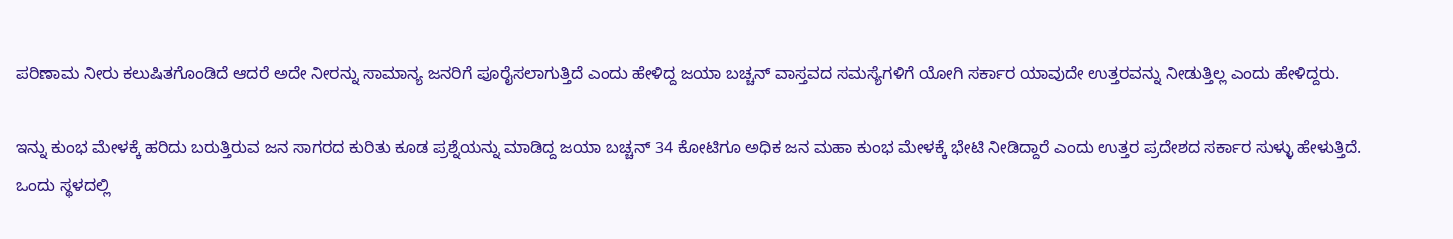ಪರಿಣಾಮ ನೀರು ಕಲುಷಿತಗೊಂಡಿದೆ ಆದರೆ ಅದೇ ನೀರನ್ನು ಸಾಮಾನ್ಯ ಜನರಿಗೆ ಪೂರೈಸಲಾಗುತ್ತಿದೆ ಎಂದು ಹೇಳಿದ್ದ ಜಯಾ ಬಚ್ಚನ್ ವಾಸ್ತವದ ಸಮಸ್ಯೆಗಳಿಗೆ ಯೋಗಿ ಸರ್ಕಾರ ಯಾವುದೇ ಉತ್ತರವನ್ನು ನೀಡುತ್ತಿಲ್ಲ ಎಂದು ಹೇಳಿದ್ದರು.

ಇನ್ನು ಕುಂಭ ಮೇಳಕ್ಕೆ ಹರಿದು ಬರುತ್ತಿರುವ ಜನ ಸಾಗರದ ಕುರಿತು ಕೂಡ ಪ್ರಶ್ನೆಯನ್ನು ಮಾಡಿದ್ದ ಜಯಾ ಬಚ್ಚನ್ 34 ಕೋಟಿಗೂ ಅಧಿಕ ಜನ ಮಹಾ ಕುಂಭ ಮೇಳಕ್ಕೆ ಭೇಟಿ ನೀಡಿದ್ದಾರೆ ಎಂದು ಉತ್ತರ ಪ್ರದೇಶದ ಸರ್ಕಾರ ಸುಳ್ಳು ಹೇಳುತ್ತಿದೆ. ಒಂದು ಸ್ಥಳದಲ್ಲಿ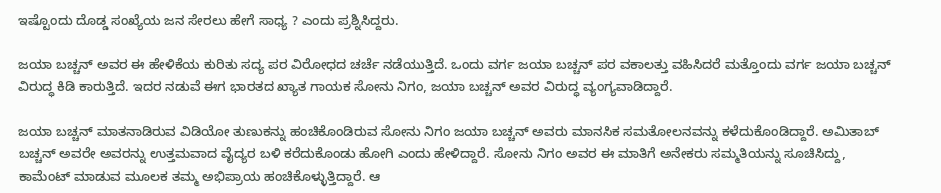ಇಷ್ಟೊಂದು ದೊಡ್ಡ ಸಂಖ್ಯೆಯ ಜನ ಸೇರಲು ಹೇಗೆ ಸಾಧ್ಯ ? ಎಂದು ಪ್ರಶ್ನಿಸಿದ್ದರು.

ಜಯಾ ಬಚ್ಚನ್ ಅವರ ಈ ಹೇಳಿಕೆಯ ಕುರಿತು ಸದ್ಯ ಪರ ವಿರೋಧದ ಚರ್ಚೆ ನಡೆಯುತ್ತಿದೆ. ಒಂದು ವರ್ಗ ಜಯಾ ಬಚ್ಚನ್ ಪರ ವಕಾಲತ್ತು ವಹಿಸಿದರೆ ಮತ್ತೊಂದು ವರ್ಗ ಜಯಾ ಬಚ್ಚನ್ ವಿರುದ್ಧ ಕಿಡಿ ಕಾರುತ್ತಿದೆ. ಇದರ ನಡುವೆ ಈಗ ಭಾರತದ ಖ್ಯಾತ ಗಾಯಕ ಸೋನು ನಿಗಂ, ಜಯಾ ಬಚ್ಚನ್ ಅವರ ವಿರುದ್ಧ ವ್ಯಂಗ್ಯವಾಡಿದ್ದಾರೆ.

ಜಯಾ ಬಚ್ಚನ್ ಮಾತನಾಡಿರುವ ವಿಡಿಯೋ ತುಣುಕನ್ನು ಹಂಚಿಕೊಂಡಿರುವ ಸೋನು ನಿಗಂ ಜಯಾ ಬಚ್ಚನ್ ಅವರು ಮಾನಸಿಕ ಸಮತೋಲನವನ್ನು ಕಳೆದುಕೊಂಡಿದ್ದಾರೆ. ಅಮಿತಾಬ್ ಬಚ್ಚನ್ ಅವರೇ ಅವರನ್ನು ಉತ್ತಮವಾದ ವೈದ್ಯರ ಬಳಿ ಕರೆದುಕೊಂಡು ಹೋಗಿ ಎಂದು ಹೇಳಿದ್ದಾರೆ. ಸೋನು ನಿಗಂ ಅವರ ಈ ಮಾತಿಗೆ ಅನೇಕರು ಸಮ್ಮತಿಯನ್ನು ಸೂಚಿಸಿದ್ದು, ಕಾಮೆಂಟ್ ಮಾಡುವ ಮೂಲಕ ತಮ್ಮ ಅಭಿಪ್ರಾಯ ಹಂಚಿಕೊಳ್ಳುತ್ತಿದ್ದಾರೆ. ಆ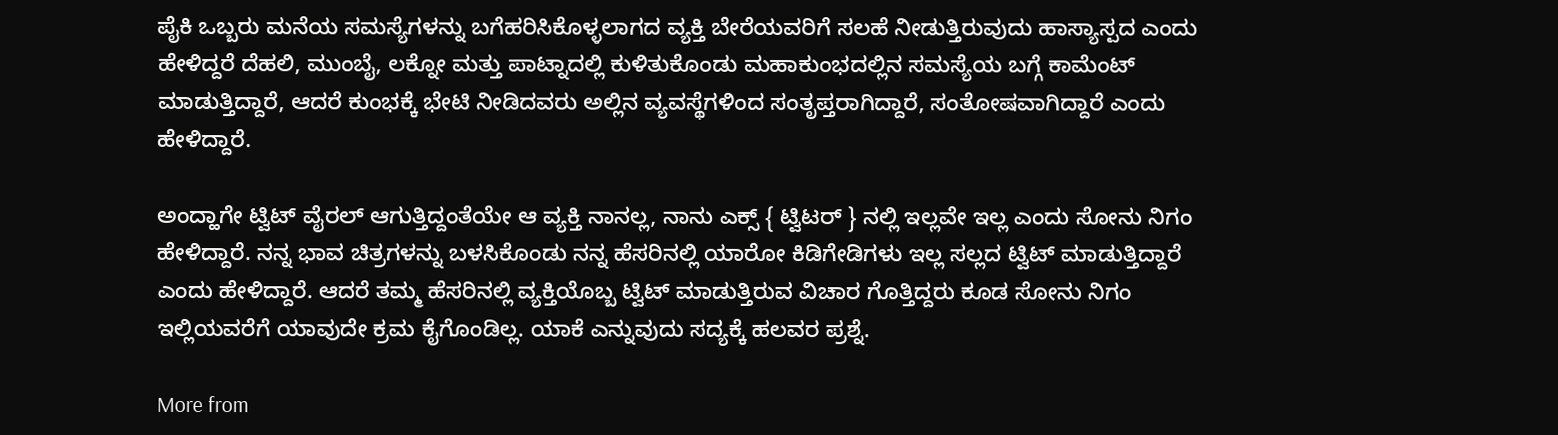ಪೈಕಿ ಒಬ್ಬರು ಮನೆಯ ಸಮಸ್ಯೆಗಳನ್ನು ಬಗೆಹರಿಸಿಕೊಳ್ಳಲಾಗದ ವ್ಯಕ್ತಿ ಬೇರೆಯವರಿಗೆ ಸಲಹೆ ನೀಡುತ್ತಿರುವುದು ಹಾಸ್ಯಾಸ್ಪದ ಎಂದು ಹೇಳಿದ್ದರೆ ದೆಹಲಿ, ಮುಂಬೈ, ಲಕ್ನೋ ಮತ್ತು ಪಾಟ್ನಾದಲ್ಲಿ ಕುಳಿತುಕೊಂಡು ಮಹಾಕುಂಭದಲ್ಲಿನ ಸಮಸ್ಯೆಯ ಬಗ್ಗೆ ಕಾಮೆಂಟ್ ಮಾಡುತ್ತಿದ್ದಾರೆ, ಆದರೆ ಕುಂಭಕ್ಕೆ ಭೇಟಿ ನೀಡಿದವರು ಅಲ್ಲಿನ ವ್ಯವಸ್ಥೆಗಳಿಂದ ಸಂತೃಪ್ತರಾಗಿದ್ದಾರೆ, ಸಂತೋಷವಾಗಿದ್ದಾರೆ ಎಂದು ಹೇಳಿದ್ದಾರೆ.

ಅಂದ್ಹಾಗೇ ಟ್ವಿಟ್ ವೈರಲ್ ಆಗುತ್ತಿದ್ದಂತೆಯೇ ಆ ವ್ಯಕ್ತಿ ನಾನಲ್ಲ, ನಾನು ಎಕ್ಸ್‌ { ಟ್ವಿಟರ್‌ } ನಲ್ಲಿ ಇಲ್ಲವೇ ಇಲ್ಲ ಎಂದು ಸೋನು ನಿಗಂ ಹೇಳಿದ್ದಾರೆ. ನನ್ನ ಭಾವ ಚಿತ್ರಗಳನ್ನು ಬಳಸಿಕೊಂಡು ನನ್ನ ಹೆಸರಿನಲ್ಲಿ ಯಾರೋ ಕಿಡಿಗೇಡಿಗಳು ಇಲ್ಲ ಸಲ್ಲದ ಟ್ವಿಟ್ ಮಾಡುತ್ತಿದ್ದಾರೆ ಎಂದು ಹೇಳಿದ್ದಾರೆ. ಆದರೆ ತಮ್ಮ ಹೆಸರಿನಲ್ಲಿ ವ್ಯಕ್ತಿಯೊಬ್ಬ ಟ್ವಿಟ್ ಮಾಡುತ್ತಿರುವ ವಿಚಾರ ಗೊತ್ತಿದ್ದರು ಕೂಡ ಸೋನು ನಿಗಂ ಇಲ್ಲಿಯವರೆಗೆ ಯಾವುದೇ ಕ್ರಮ ಕೈಗೊಂಡಿಲ್ಲ. ಯಾಕೆ ಎನ್ನುವುದು ಸದ್ಯಕ್ಕೆ ಹಲವರ ಪ್ರಶ್ನೆ.

More from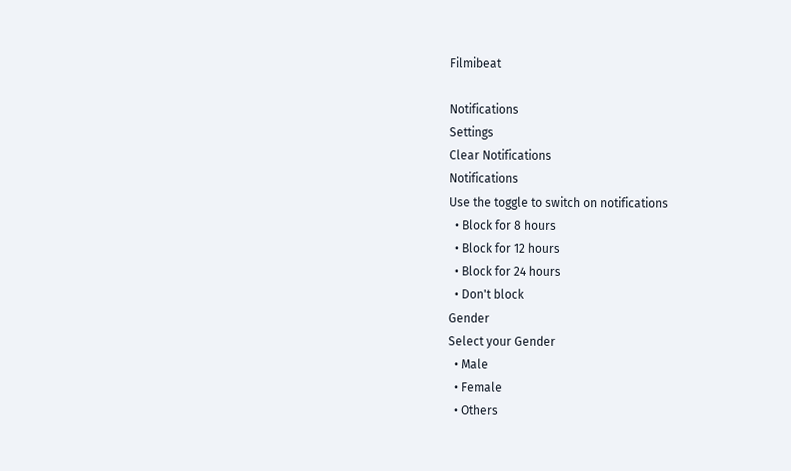Filmibeat

Notifications
Settings
Clear Notifications
Notifications
Use the toggle to switch on notifications
  • Block for 8 hours
  • Block for 12 hours
  • Block for 24 hours
  • Don't block
Gender
Select your Gender
  • Male
  • Female
  • Others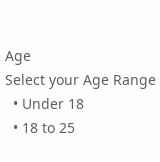Age
Select your Age Range
  • Under 18
  • 18 to 25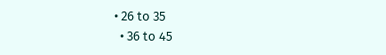• 26 to 35
  • 36 to 45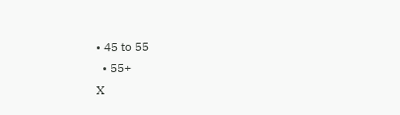• 45 to 55
  • 55+
X